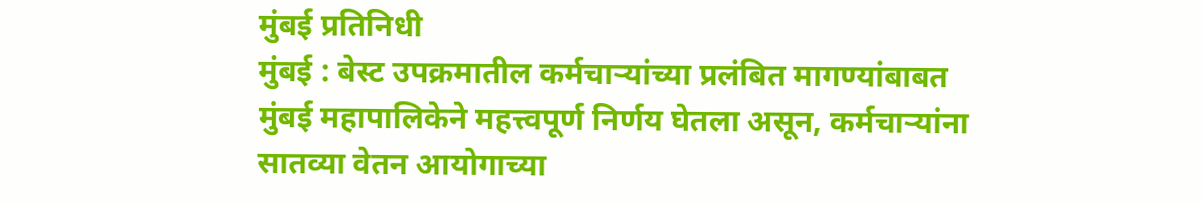मुंबई प्रतिनिधी
मुंबई : बेस्ट उपक्रमातील कर्मचाऱ्यांच्या प्रलंबित मागण्यांबाबत मुंबई महापालिकेने महत्त्वपूर्ण निर्णय घेतला असून, कर्मचाऱ्यांना सातव्या वेतन आयोगाच्या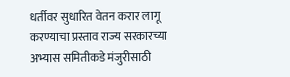धर्तीवर सुधारित वेतन करार लागू करण्याचा प्रस्ताव राज्य सरकारच्या अभ्यास समितीकडे मंजुरीसाठी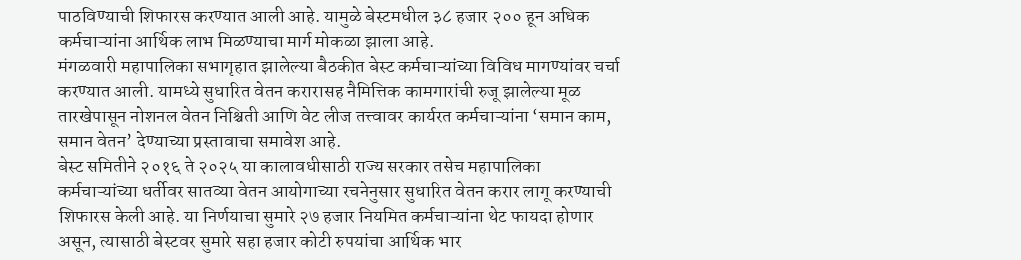पाठविण्याची शिफारस करण्यात आली आहे. यामुळे बेस्टमधील ३८ हजार २०० हून अधिक कर्मचाऱ्यांना आर्थिक लाभ मिळण्याचा मार्ग मोकळा झाला आहे.
मंगळवारी महापालिका सभागृहात झालेल्या बैठकीत बेस्ट कर्मचाऱ्यांच्या विविध मागण्यांवर चर्चा करण्यात आली. यामध्ये सुधारित वेतन करारासह नैमित्तिक कामगारांची रुजू झालेल्या मूळ तारखेपासून नोशनल वेतन निश्चिती आणि वेट लीज तत्त्वावर कार्यरत कर्मचाऱ्यांना ‘समान काम, समान वेतन’ देण्याच्या प्रस्तावाचा समावेश आहे.
बेस्ट समितीने २०१६ ते २०२५ या कालावधीसाठी राज्य सरकार तसेच महापालिका कर्मचाऱ्यांच्या धर्तीवर सातव्या वेतन आयोगाच्या रचनेनुसार सुधारित वेतन करार लागू करण्याची शिफारस केली आहे. या निर्णयाचा सुमारे २७ हजार नियमित कर्मचाऱ्यांना थेट फायदा होणार असून, त्यासाठी बेस्टवर सुमारे सहा हजार कोटी रुपयांचा आर्थिक भार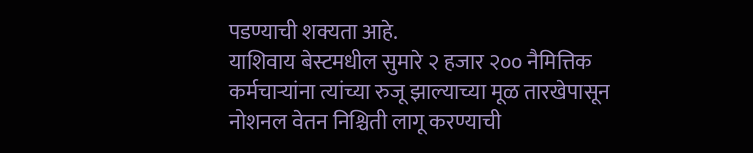पडण्याची शक्यता आहे.
याशिवाय बेस्टमधील सुमारे २ हजार २०० नैमित्तिक कर्मचाऱ्यांना त्यांच्या रुजू झाल्याच्या मूळ तारखेपासून नोशनल वेतन निश्चिती लागू करण्याची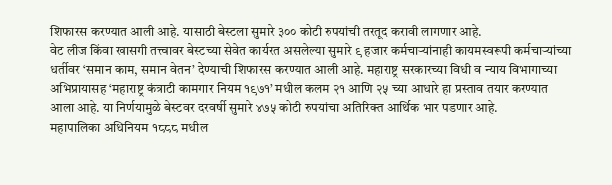शिफारस करण्यात आली आहे. यासाठी बेस्टला सुमारे ३०० कोटी रुपयांची तरतूद करावी लागणार आहे.
वेट लीज किंवा खासगी तत्त्वावर बेस्टच्या सेवेत कार्यरत असलेल्या सुमारे ९ हजार कर्मचाऱ्यांनाही कायमस्वरूपी कर्मचाऱ्यांच्या धर्तीवर ‘समान काम, समान वेतन’ देण्याची शिफारस करण्यात आली आहे. महाराष्ट्र सरकारच्या विधी व न्याय विभागाच्या अभिप्रायासह ‘महाराष्ट्र कंत्राटी कामगार नियम १९७१’ मधील कलम २१ आणि २५ च्या आधारे हा प्रस्ताव तयार करण्यात आला आहे. या निर्णयामुळे बेस्टवर दरवर्षी सुमारे ४७५ कोटी रुपयांचा अतिरिक्त आर्थिक भार पडणार आहे.
महापालिका अधिनियम १८८८ मधील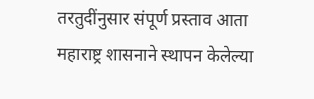तरतुदींनुसार संपूर्ण प्रस्ताव आता महाराष्ट्र शासनाने स्थापन केलेल्या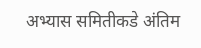अभ्यास समितीकडे अंतिम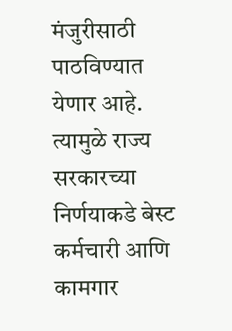मंजुरीसाठी पाठविण्यात येणार आहे. त्यामुळे राज्य सरकारच्या निर्णयाकडे बेस्ट कर्मचारी आणि कामगार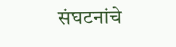संघटनांचे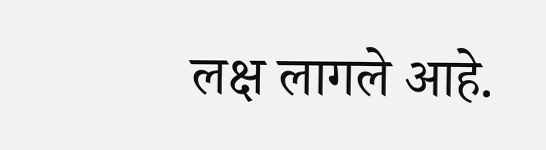लक्ष लागले आहे.